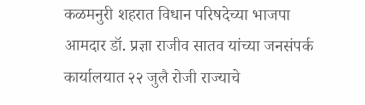कळमनुरी शहरात विधान परिषदेच्या भाजपा आमदार डॉ. प्रज्ञा राजीव सातव यांच्या जनसंपर्क कार्यालयात २२ जुलै रोजी राज्याचे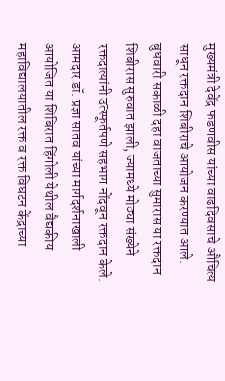मुख्यमंत्री देवेंद्र फडणवीस यांच्या वाढदिवसाचे औचित्य साधून रक्तदान शिबीराचे आयोजन करण्यात आले. बुधवारी सकाळी दहा वाजताच्या सुमारास या रक्तदान शिबीरास सुरुवात झाली, ज्यामध्ये मोठ्या संख्येने रक्तदात्यांनी उत्स्फूर्तपणे सहभाग नोंदवून रक्तदान केले. आमदार डॉ. प्रज्ञा सातव यांच्या मार्गदर्शनाखाली आयोजित या शिबिरात हिंगोली येथील वैद्यकीय महाविद्यालयातील रक्त व रक्त विघटन केंद्राच्या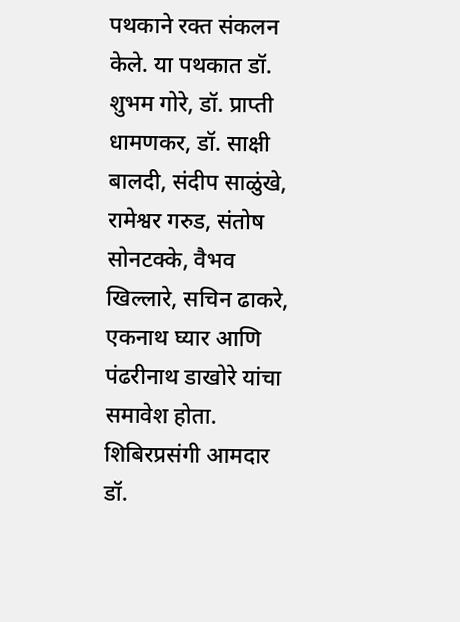पथकाने रक्त संकलन केले. या पथकात डॉ. शुभम गोरे, डॉ. प्राप्ती धामणकर, डॉ. साक्षी बालदी, संदीप साळुंखे, रामेश्वर गरुड, संतोष सोनटक्के, वैभव खिल्लारे, सचिन ढाकरे, एकनाथ घ्यार आणि पंढरीनाथ डाखोरे यांचा समावेश होता. शिबिरप्रसंगी आमदार डॉ.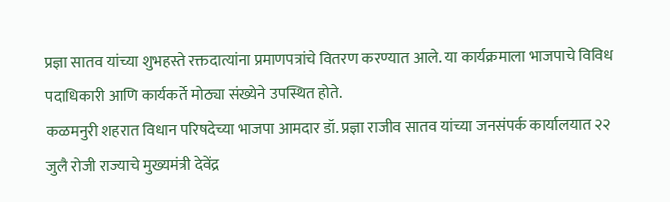प्रज्ञा सातव यांच्या शुभहस्ते रक्तदात्यांना प्रमाणपत्रांचे वितरण करण्यात आले. या कार्यक्रमाला भाजपाचे विविध पदाधिकारी आणि कार्यकर्ते मोठ्या संख्येने उपस्थित होते.
कळमनुरी शहरात विधान परिषदेच्या भाजपा आमदार डॉ. प्रज्ञा राजीव सातव यांच्या जनसंपर्क कार्यालयात २२ जुलै रोजी राज्याचे मुख्यमंत्री देवेंद्र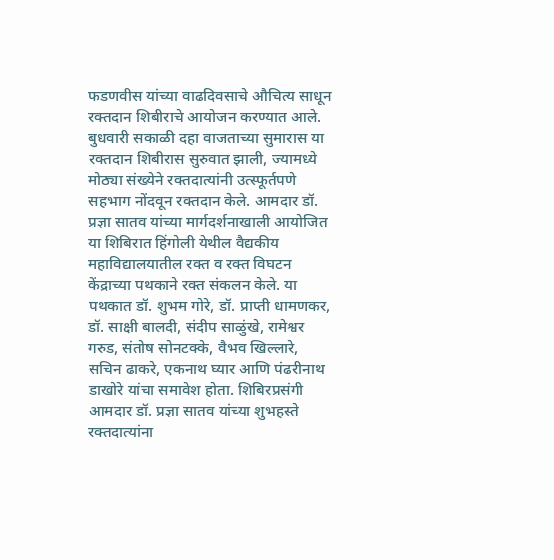फडणवीस यांच्या वाढदिवसाचे औचित्य साधून रक्तदान शिबीराचे आयोजन करण्यात आले. बुधवारी सकाळी दहा वाजताच्या सुमारास या रक्तदान शिबीरास सुरुवात झाली, ज्यामध्ये मोठ्या संख्येने रक्तदात्यांनी उत्स्फूर्तपणे सहभाग नोंदवून रक्तदान केले. आमदार डॉ. प्रज्ञा सातव यांच्या मार्गदर्शनाखाली आयोजित या शिबिरात हिंगोली येथील वैद्यकीय महाविद्यालयातील रक्त व रक्त विघटन केंद्राच्या पथकाने रक्त संकलन केले. या पथकात डॉ. शुभम गोरे, डॉ. प्राप्ती धामणकर, डॉ. साक्षी बालदी, संदीप साळुंखे, रामेश्वर गरुड, संतोष सोनटक्के, वैभव खिल्लारे, सचिन ढाकरे, एकनाथ घ्यार आणि पंढरीनाथ डाखोरे यांचा समावेश होता. शिबिरप्रसंगी आमदार डॉ. प्रज्ञा सातव यांच्या शुभहस्ते रक्तदात्यांना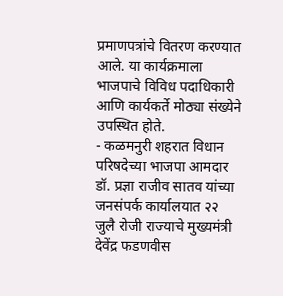प्रमाणपत्रांचे वितरण करण्यात आले. या कार्यक्रमाला भाजपाचे विविध पदाधिकारी आणि कार्यकर्ते मोठ्या संख्येने उपस्थित होते.
- कळमनुरी शहरात विधान परिषदेच्या भाजपा आमदार डॉ. प्रज्ञा राजीव सातव यांच्या जनसंपर्क कार्यालयात २२ जुलै रोजी राज्याचे मुख्यमंत्री देवेंद्र फडणवीस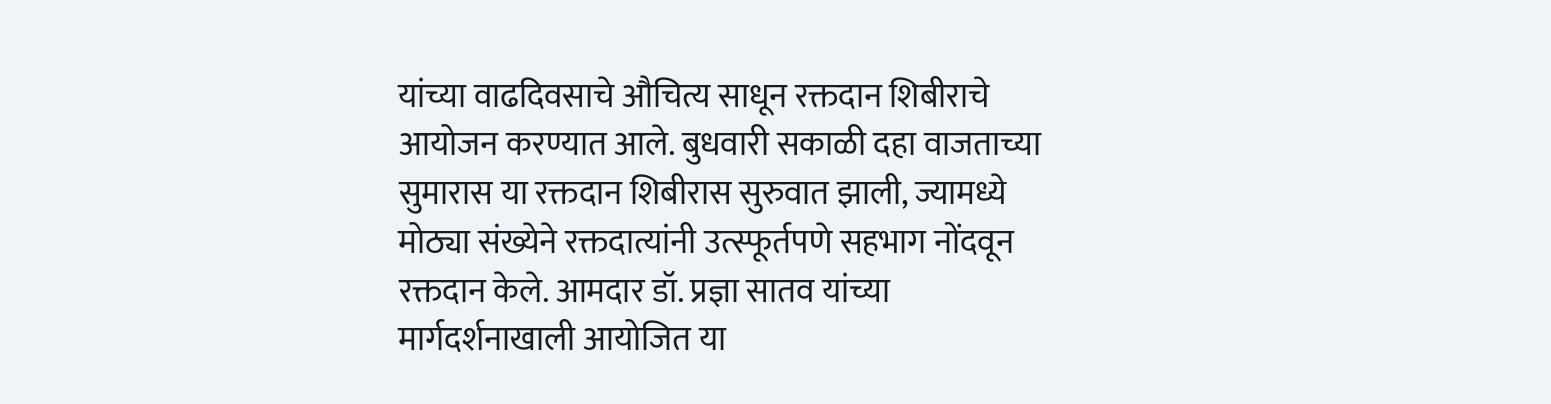यांच्या वाढदिवसाचे औचित्य साधून रक्तदान शिबीराचे आयोजन करण्यात आले. बुधवारी सकाळी दहा वाजताच्या सुमारास या रक्तदान शिबीरास सुरुवात झाली, ज्यामध्ये मोठ्या संख्येने रक्तदात्यांनी उत्स्फूर्तपणे सहभाग नोंदवून रक्तदान केले. आमदार डॉ. प्रज्ञा सातव यांच्या मार्गदर्शनाखाली आयोजित या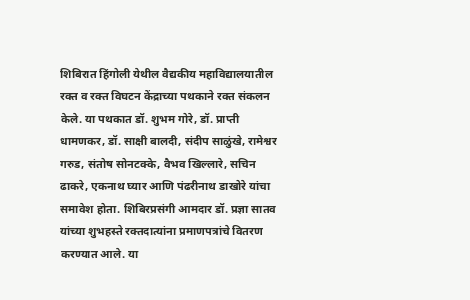शिबिरात हिंगोली येथील वैद्यकीय महाविद्यालयातील रक्त व रक्त विघटन केंद्राच्या पथकाने रक्त संकलन केले. या पथकात डॉ. शुभम गोरे, डॉ. प्राप्ती धामणकर, डॉ. साक्षी बालदी, संदीप साळुंखे, रामेश्वर गरुड, संतोष सोनटक्के, वैभव खिल्लारे, सचिन ढाकरे, एकनाथ घ्यार आणि पंढरीनाथ डाखोरे यांचा समावेश होता. शिबिरप्रसंगी आमदार डॉ. प्रज्ञा सातव यांच्या शुभहस्ते रक्तदात्यांना प्रमाणपत्रांचे वितरण करण्यात आले. या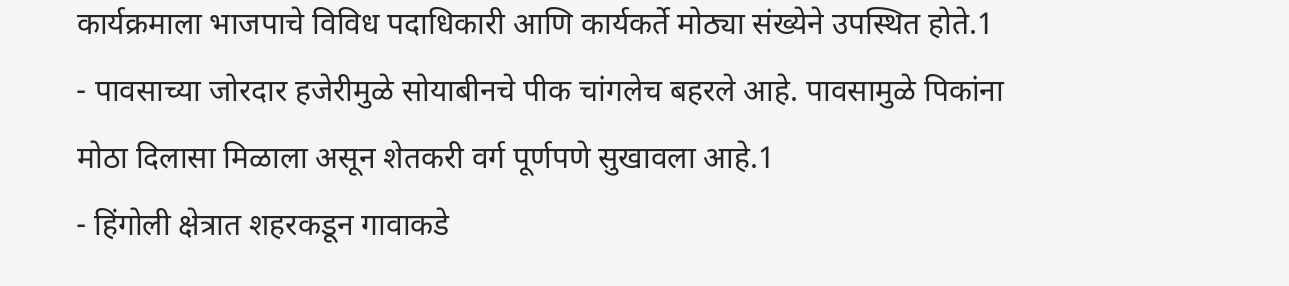कार्यक्रमाला भाजपाचे विविध पदाधिकारी आणि कार्यकर्ते मोठ्या संख्येने उपस्थित होते.1
- पावसाच्या जोरदार हजेरीमुळे सोयाबीनचे पीक चांगलेच बहरले आहे. पावसामुळे पिकांना मोठा दिलासा मिळाला असून शेतकरी वर्ग पूर्णपणे सुखावला आहे.1
- हिंगोली क्षेत्रात शहरकडून गावाकडे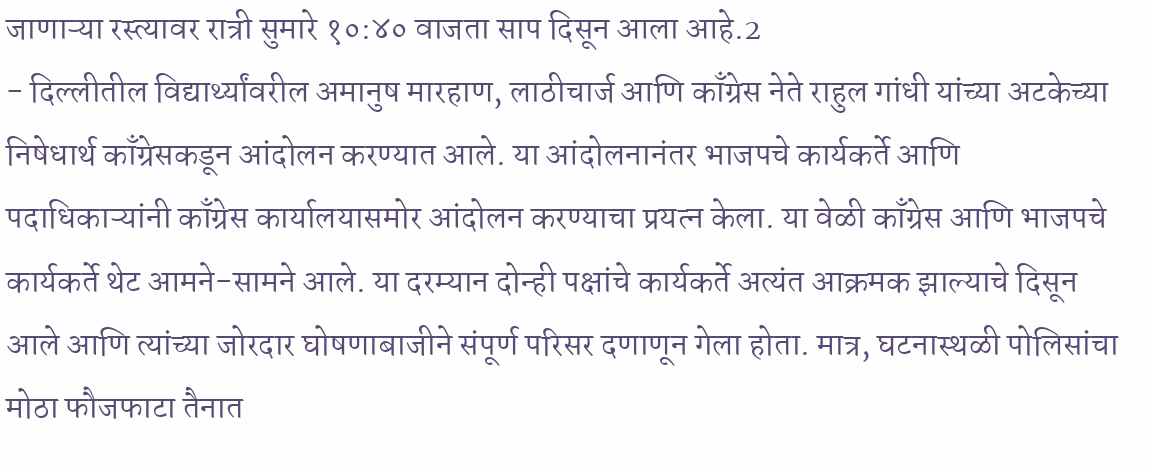जाणाऱ्या रस्त्यावर रात्री सुमारे १०:४० वाजता साप दिसून आला आहे.2
- दिल्लीतील विद्यार्थ्यांवरील अमानुष मारहाण, लाठीचार्ज आणि काँग्रेस नेते राहुल गांधी यांच्या अटकेच्या निषेधार्थ काँग्रेसकडून आंदोलन करण्यात आले. या आंदोलनानंतर भाजपचे कार्यकर्ते आणि पदाधिकाऱ्यांनी काँग्रेस कार्यालयासमोर आंदोलन करण्याचा प्रयत्न केला. या वेळी काँग्रेस आणि भाजपचे कार्यकर्ते थेट आमने-सामने आले. या दरम्यान दोन्ही पक्षांचे कार्यकर्ते अत्यंत आक्रमक झाल्याचे दिसून आले आणि त्यांच्या जोरदार घोषणाबाजीने संपूर्ण परिसर दणाणून गेला होता. मात्र, घटनास्थळी पोलिसांचा मोठा फौजफाटा तैनात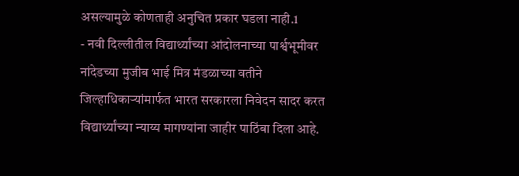असल्यामुळे कोणताही अनुचित प्रकार घडला नाही.1
- नवी दिल्लीतील विद्यार्थ्यांच्या आंदोलनाच्या पार्श्वभूमीवर नांदेडच्या मुजीब भाई मित्र मंडळाच्या वतीने जिल्हाधिकाऱ्यांमार्फत भारत सरकारला निवेदन सादर करत विद्यार्थ्यांच्या न्याय्य मागण्यांना जाहीर पाठिंबा दिला आहे.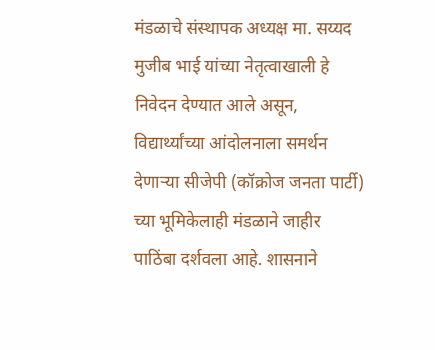मंडळाचे संस्थापक अध्यक्ष मा. सय्यद मुजीब भाई यांच्या नेतृत्वाखाली हे निवेदन देण्यात आले असून, विद्यार्थ्यांच्या आंदोलनाला समर्थन देणाऱ्या सीजेपी (कॉक्रोज जनता पार्टी) च्या भूमिकेलाही मंडळाने जाहीर पाठिंबा दर्शवला आहे. शासनाने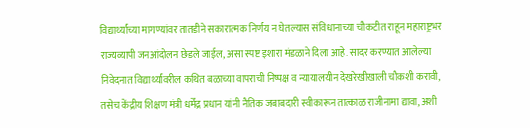विद्यार्थ्यांच्या मागण्यांवर तातडीने सकारात्मक निर्णय न घेतल्यास संविधानाच्या चौकटीत राहून महाराष्ट्रभर राज्यव्यापी जनआंदोलन छेडले जाईल, असा स्पष्ट इशारा मंडळाने दिला आहे. सादर करण्यात आलेल्या निवेदनात विद्यार्थ्यांवरील कथित बळाच्या वापराची निष्पक्ष व न्यायालयीन देखरेखीखाली चौकशी करावी, तसेच केंद्रीय शिक्षण मंत्री धर्मेंद्र प्रधान यांनी नैतिक जबाबदारी स्वीकारून तात्काळ राजीनामा द्यावा, अशी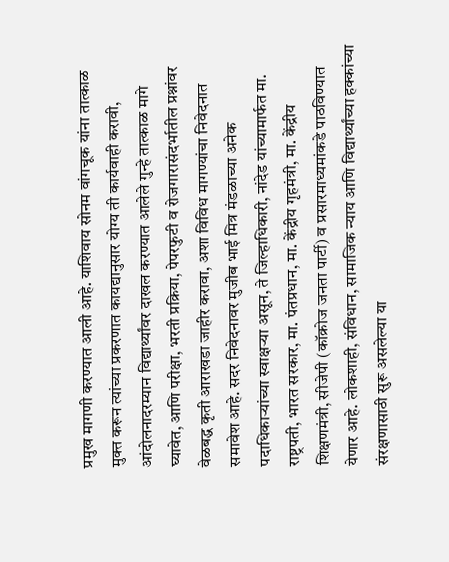प्रमुख मागणी करण्यात आली आहे. याशिवाय सोनम वांगचूक यांना तात्काळ मुक्त करून त्यांच्या प्रकरणात कायद्यानुसार योग्य ती कार्यवाही करावी, आंदोलनादरम्यान विद्यार्थ्यांवर दाखल करण्यात आलेले गुन्हे तात्काळ मागे घ्यावेत, आणि परीक्षा, भरती प्रक्रिया, पेपरफुटी व रोजगारासंदर्भातील प्रश्नांवर वेळबद्ध कृती आराखडा जाहीर करावा, अशा विविध मागण्यांचा निवेदनात समावेश आहे. सदर निवेदनावर मुजीब भाई मित्र मंडळाच्या अनेक पदाधिकाऱ्यांच्या स्वाक्षऱ्या असून, ते जिल्हाधिकारी, नांदेड यांच्यामार्फत मा. राष्ट्रपती, भारत सरकार, मा. पंतप्रधान, मा. केंद्रीय गृहमंत्री, मा. केंद्रीय शिक्षणमंत्री, सीजेपी (कॉक्रोज जनता पार्टी) व प्रसारमाध्यमांकडे पाठविण्यात येणार आहे. लोकशाही, संविधान, सामाजिक न्याय आणि विद्यार्थ्यांच्या हक्कांच्या संरक्षणासाठी सुरू असलेल्या या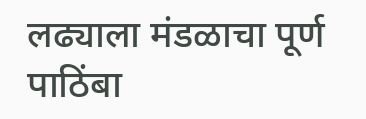लढ्याला मंडळाचा पूर्ण पाठिंबा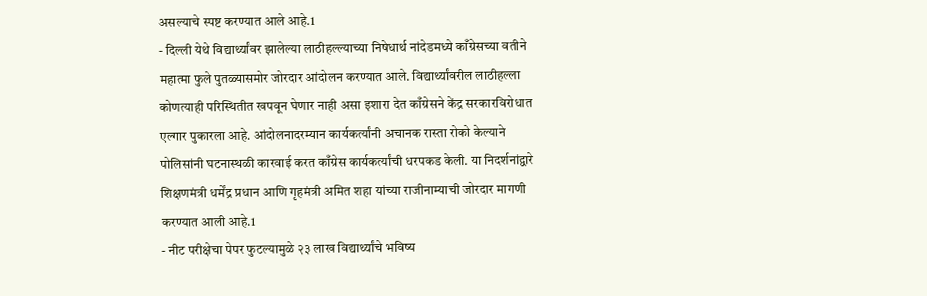असल्याचे स्पष्ट करण्यात आले आहे.1
- दिल्ली येथे विद्यार्थ्यांवर झालेल्या लाठीहल्ल्याच्या निषेधार्थ नांदेडमध्ये काँग्रेसच्या वतीने महात्मा फुले पुतळ्यासमोर जोरदार आंदोलन करण्यात आले. विद्यार्थ्यांवरील लाठीहल्ला कोणत्याही परिस्थितीत खपवून घेणार नाही असा इशारा देत काँग्रेसने केंद्र सरकारविरोधात एल्गार पुकारला आहे. आंदोलनादरम्यान कार्यकर्त्यांनी अचानक रास्ता रोको केल्याने पोलिसांनी घटनास्थळी कारवाई करत काँग्रेस कार्यकर्त्यांची धरपकड केली. या निदर्शनांद्वारे शिक्षणमंत्री धर्मेंद्र प्रधान आणि गृहमंत्री अमित शहा यांच्या राजीनाम्याची जोरदार मागणी करण्यात आली आहे.1
- नीट परीक्षेचा पेपर फुटल्यामुळे २३ लाख विद्यार्थ्यांचे भविष्य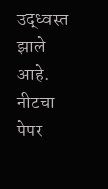उद्ध्वस्त झाले आहे. नीटचा पेपर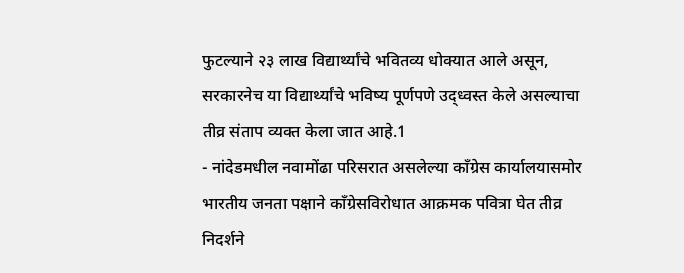फुटल्याने २३ लाख विद्यार्थ्यांचे भवितव्य धोक्यात आले असून, सरकारनेच या विद्यार्थ्यांचे भविष्य पूर्णपणे उद्ध्वस्त केले असल्याचा तीव्र संताप व्यक्त केला जात आहे.1
- नांदेडमधील नवामोंढा परिसरात असलेल्या काँग्रेस कार्यालयासमोर भारतीय जनता पक्षाने काँग्रेसविरोधात आक्रमक पवित्रा घेत तीव्र निदर्शने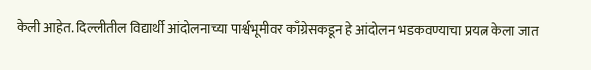केली आहेत. दिल्लीतील विद्यार्थी आंदोलनाच्या पार्श्वभूमीवर काँग्रेसकडून हे आंदोलन भडकवण्याचा प्रयत्न केला जात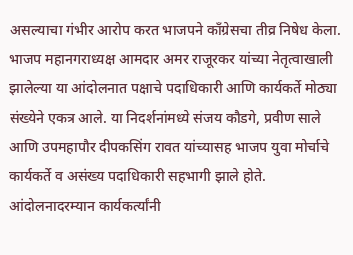असल्याचा गंभीर आरोप करत भाजपने काँग्रेसचा तीव्र निषेध केला. भाजप महानगराध्यक्ष आमदार अमर राजूरकर यांच्या नेतृत्वाखाली झालेल्या या आंदोलनात पक्षाचे पदाधिकारी आणि कार्यकर्ते मोठ्या संख्येने एकत्र आले. या निदर्शनांमध्ये संजय कौडगे, प्रवीण साले आणि उपमहापौर दीपकसिंग रावत यांच्यासह भाजप युवा मोर्चाचे कार्यकर्ते व असंख्य पदाधिकारी सहभागी झाले होते. आंदोलनादरम्यान कार्यकर्त्यांनी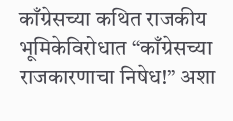काँग्रेसच्या कथित राजकीय भूमिकेविरोधात “काँग्रेसच्या राजकारणाचा निषेध!” अशा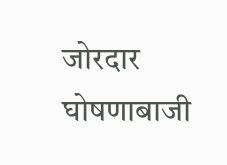जोरदार घोषणाबाजी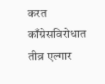करत काँग्रेसविरोधात तीव्र एल्गार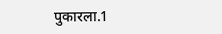पुकारला.1